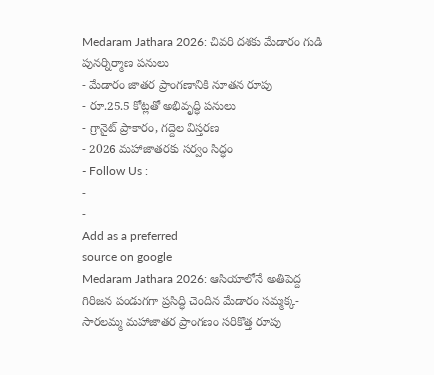Medaram Jathara 2026: చివరి దశకు మేడారం గుడి పునర్నిర్మాణ పనులు
- మేడారం జాతర ప్రాంగణానికి నూతన రూపు
- రూ.25.5 కోట్లతో అభివృద్ధి పనులు
- గ్రానైట్ ప్రాకారం, గద్దెల విస్తరణ
- 2026 మహాజాతరకు సర్వం సిద్ధం
- Follow Us :
-
-
Add as a preferred
source on google
Medaram Jathara 2026: ఆసియాలోనే అతిపెద్ద గిరిజన పండుగగా ప్రసిద్ధి చెందిన మేడారం సమ్మక్క-సారలమ్మ మహాజాతర ప్రాంగణం సరికొత్త రూపు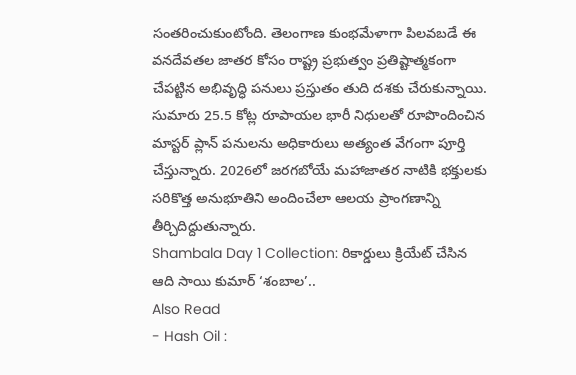సంతరించుకుంటోంది. తెలంగాణ కుంభమేళాగా పిలవబడే ఈ వనదేవతల జాతర కోసం రాష్ట్ర ప్రభుత్వం ప్రతిష్టాత్మకంగా చేపట్టిన అభివృద్ధి పనులు ప్రస్తుతం తుది దశకు చేరుకున్నాయి. సుమారు 25.5 కోట్ల రూపాయల భారీ నిధులతో రూపొందించిన మాస్టర్ ప్లాన్ పనులను అధికారులు అత్యంత వేగంగా పూర్తి చేస్తున్నారు. 2026లో జరగబోయే మహాజాతర నాటికి భక్తులకు సరికొత్త అనుభూతిని అందించేలా ఆలయ ప్రాంగణాన్ని తీర్చిదిద్దుతున్నారు.
Shambala Day 1 Collection: రికార్డులు క్రియేట్ చేసిన ఆది సాయి కుమార్ ‘శంబాల’..
Also Read
- Hash Oil :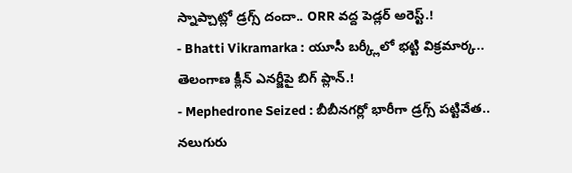స్నాప్చాట్లో డ్రగ్స్ దందా.. ORR వద్ద పెడ్లర్ అరెస్ట్.!
- Bhatti Vikramarka : యూసీ బర్క్లీలో భట్టి విక్రమార్క.. తెలంగాణ క్లీన్ ఎనర్జీపై బిగ్ ప్లాన్.!
- Mephedrone Seized : బీబీనగర్లో భారీగా డ్రగ్స్ పట్టివేత.. నలుగురు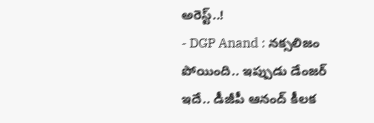అరెస్ట్..!
- DGP Anand : నక్సలిజం పోయింది.. ఇప్పుడు డేంజర్ ఇదే.. డీజీపీ ఆనంద్ కీలక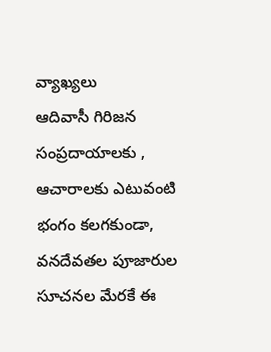వ్యాఖ్యలు
ఆదివాసీ గిరిజన సంప్రదాయాలకు , ఆచారాలకు ఎటువంటి భంగం కలగకుండా, వనదేవతల పూజారుల సూచనల మేరకే ఈ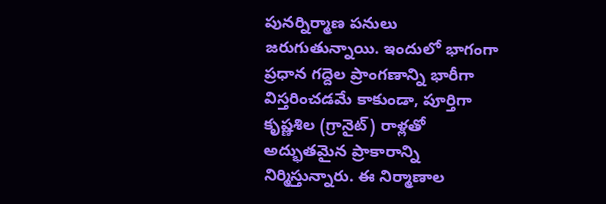పునర్నిర్మాణ పనులు జరుగుతున్నాయి. ఇందులో భాగంగా ప్రధాన గద్దెల ప్రాంగణాన్ని భారీగా విస్తరించడమే కాకుండా, పూర్తిగా కృష్ణశిల (గ్రానైట్) రాళ్లతో అద్భుతమైన ప్రాకారాన్ని నిర్మిస్తున్నారు. ఈ నిర్మాణాల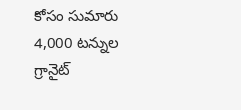కోసం సుమారు 4,000 టన్నుల గ్రానైట్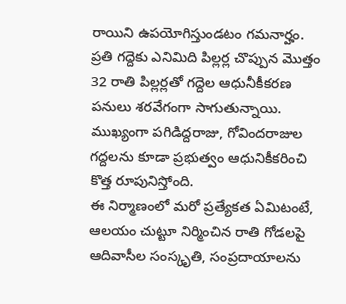రాయిని ఉపయోగిస్తుండటం గమనార్హం. ప్రతి గద్దెకు ఎనిమిది పిల్లర్ల చొప్పున మొత్తం 32 రాతి పిల్లర్లతో గద్దెల ఆధునీకీకరణ పనులు శరవేగంగా సాగుతున్నాయి. ముఖ్యంగా పగిడిద్దరాజు, గోవిందరాజుల గద్దలను కూడా ప్రభుత్వం ఆధునికీకరించి కొత్త రూపునిస్తోంది.
ఈ నిర్మాణంలో మరో ప్రత్యేకత ఏమిటంటే, ఆలయం చుట్టూ నిర్మించిన రాతి గోడలపై ఆదివాసీల సంస్కృతి, సంప్రదాయాలను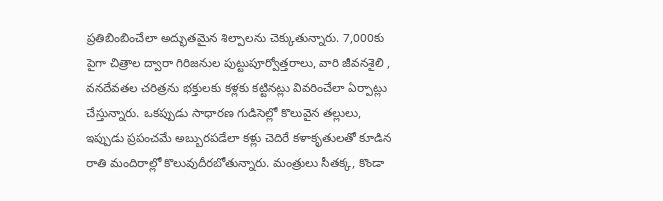ప్రతిబింబించేలా అద్భుతమైన శిల్పాలను చెక్కుతున్నారు. 7,000కు పైగా చిత్రాల ద్వారా గిరిజనుల పుట్టుపూర్వోత్తరాలు, వారి జీవనశైలి , వనదేవతల చరిత్రను భక్తులకు కళ్లకు కట్టినట్లు వివరించేలా ఏర్పాట్లు చేస్తున్నారు. ఒకప్పుడు సాధారణ గుడిసెల్లో కొలువైన తల్లులు, ఇప్పుడు ప్రపంచమే అబ్బురపడేలా కళ్లు చెదిరే కళాకృతులతో కూడిన రాతి మందిరాల్లో కొలువుదీరబోతున్నారు. మంత్రులు సీతక్క, కొండా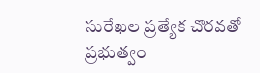సురేఖల ప్రత్యేక చొరవతో ప్రభుత్వం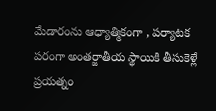మేడారంను ఆధ్యాత్మికంగా , పర్యాటక పరంగా అంతర్జాతీయ స్థాయికి తీసుకెళ్లే ప్రయత్నం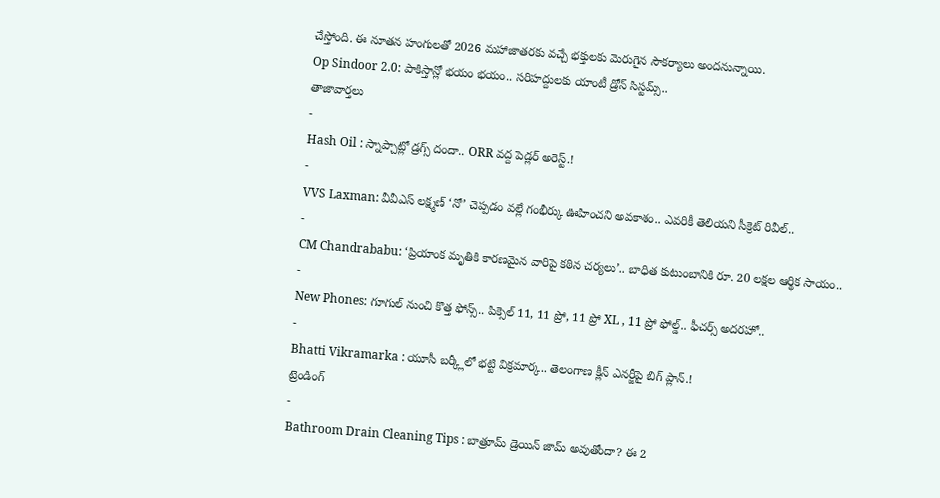చేస్తోంది. ఈ నూతన హంగులతో 2026 మహాజాతరకు వచ్చే భక్తులకు మెరుగైన సౌకర్యాలు అందనున్నాయి.
Op Sindoor 2.0: పాకిస్తాన్లో భయం భయం.. సరిహద్దులకు యాంటీ డ్రోన్ సిస్టమ్స్..
తాజావార్తలు
-
Hash Oil : స్నాప్చాట్లో డ్రగ్స్ దందా.. ORR వద్ద పెడ్లర్ అరెస్ట్.!
-
VVS Laxman: వీవీఎస్ లక్ష్మణ్ ‘నో’ చెప్పడం వల్లే గంభీర్కు ఊహించని అవకాశం.. ఎవరికీ తెలియని సీక్రెట్ రివీల్..
-
CM Chandrababu: ‘ప్రియాంక మృతికి కారణమైన వారిపై కఠిన చర్యలు’.. బాధిత కుటుంబానికి రూ. 20 లక్షల ఆర్థిక సాయం..
-
New Phones: గూగుల్ నుంచి కొత్త ఫోన్స్.. పిక్సెల్ 11, 11 ప్రో, 11 ప్రో XL , 11 ప్రో ఫోల్డ్.. ఫీచర్స్ అదరహో..
-
Bhatti Vikramarka : యూసీ బర్క్లీలో భట్టి విక్రమార్క.. తెలంగాణ క్లీన్ ఎనర్జీపై బిగ్ ప్లాన్.!
ట్రెండింగ్
-
Bathroom Drain Cleaning Tips : బాత్రూమ్ డ్రెయిన్ జామ్ అవుతోందా? ఈ 2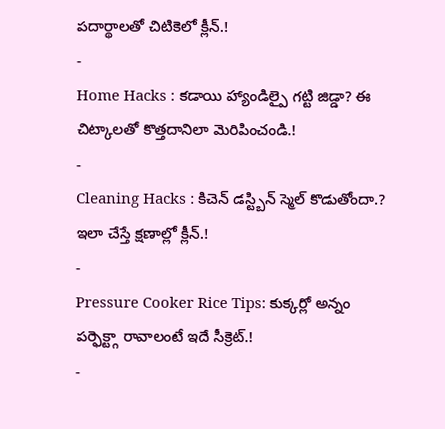పదార్థాలతో చిటికెలో క్లీన్.!
-
Home Hacks : కడాయి హ్యాండిల్పై గట్టి జిడ్డా? ఈ చిట్కాలతో కొత్తదానిలా మెరిపించండి.!
-
Cleaning Hacks : కిచెన్ డస్ట్బిన్ స్మెల్ కొడుతోందా.? ఇలా చేస్తే క్షణాల్లో క్లీన్.!
-
Pressure Cooker Rice Tips: కుక్కర్లో అన్నం పర్ఫెక్ట్గా రావాలంటే ఇదే సీక్రెట్.!
-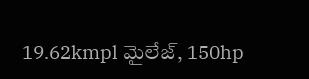19.62kmpl మైలేజ్, 150hp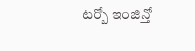టర్బో ఇంజిన్తో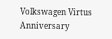Volkswagen Virtus Anniversary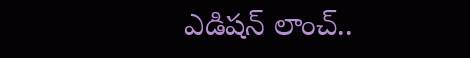ఎడిషన్ లాంచ్..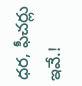ధర, ఫీచర్లు ఇవే.!